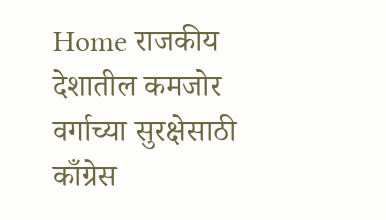Home राजकीय देशातील कमजोर वर्गाच्या सुरक्षेसाठी काँग्रेस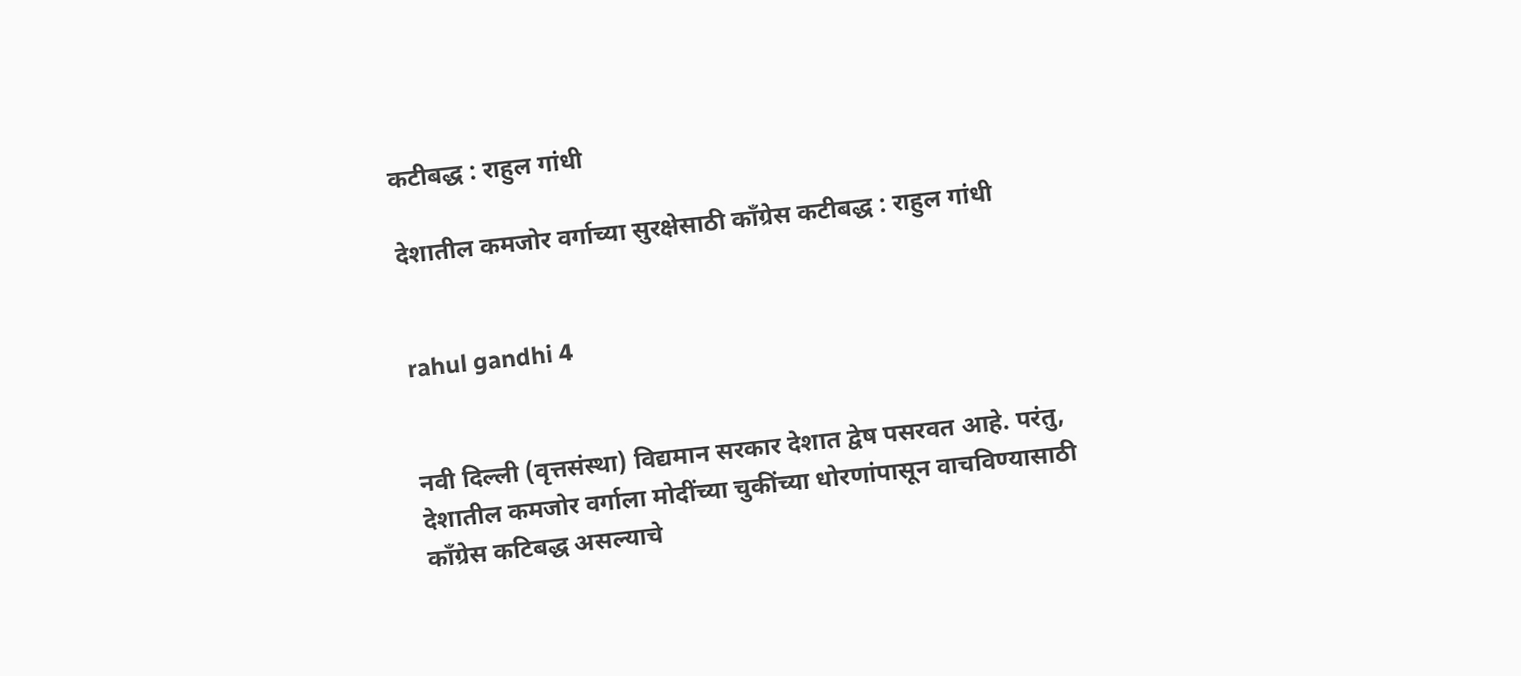कटीबद्ध : राहुल गांधी

देशातील कमजोर वर्गाच्या सुरक्षेसाठी काँग्रेस कटीबद्ध : राहुल गांधी


rahul gandhi 4


नवी दिल्ली (वृत्तसंस्था) विद्यमान सरकार देशात द्वेष पसरवत आहे. परंतु, देशातील कमजोर वर्गाला मोदींच्या चुकींच्या धोरणांपासून वाचविण्यासाठी काँग्रेस कटिबद्ध असल्याचे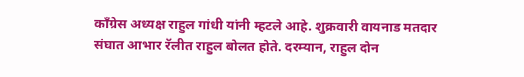काँग्रेस अध्यक्ष राहुल गांधी यांनी म्हटले आहे. शुक्रवारी वायनाड मतदार संघात आभार रॅलीत राहुल बोलत होते. दरम्यान, राहुल दोन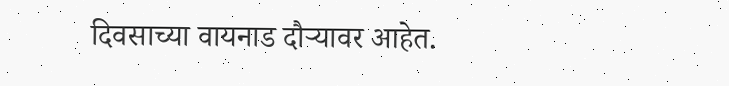दिवसाच्या वायनाड दौऱ्यावर आहेत.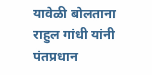यावेळी बोलताना राहुल गांधी यांनी पंतप्रधान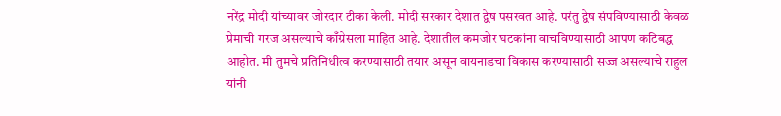नरेंद्र मोदी यांच्यावर जोरदार टीका केली. मोदी सरकार देशात द्वेष पसरवत आहे. परंतु द्वेष संपविण्यासाठी केवळ प्रेमाची गरज असल्याचे काँग्रेसला माहित आहे. देशातील कमजोर घटकांना वाचविण्यासाठी आपण कटिबद्ध आहोत. मी तुमचे प्रतिनिधीत्व करण्यासाठी तयार असून वायनाडचा विकास करण्यासाठी सज्ज असल्याचे राहुल यांनी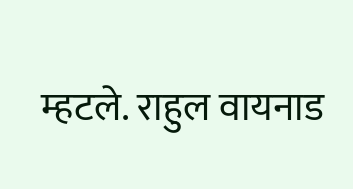म्हटले. राहुल वायनाड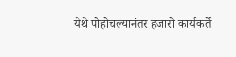येथे पोहोचल्यानंतर हजारो कार्यकर्ते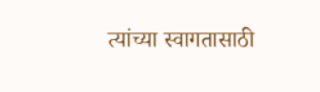त्यांच्या स्वागतासाठी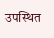उपस्थित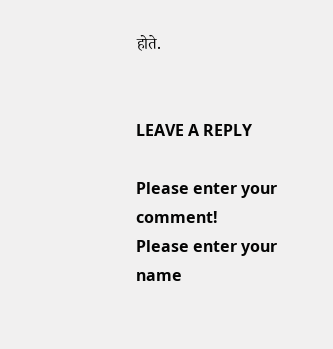होते.


LEAVE A REPLY

Please enter your comment!
Please enter your name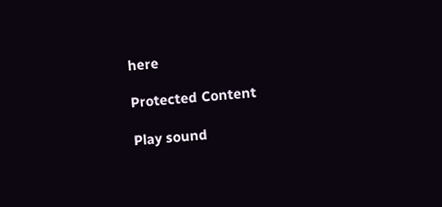here

Protected Content

Play sound